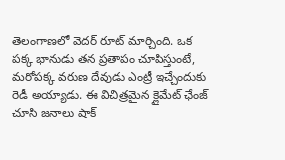తెలంగాణలో వెదర్ రూట్ మార్చింది. ఒక పక్క భానుడు తన ప్రతాపం చూపిస్తుంటే, మరోపక్క వరుణ దేవుడు ఎంట్రీ ఇచ్చేందుకు రెడీ అయ్యాడు. ఈ విచిత్రమైన క్లైమేట్ ఛేంజ్ చూసి జనాలు షాక్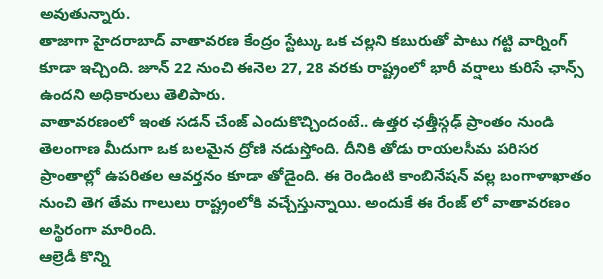అవుతున్నారు.
తాజాగా హైదరాబాద్ వాతావరణ కేంద్రం స్టేట్కు ఒక చల్లని కబురుతో పాటు గట్టి వార్నింగ్ కూడా ఇచ్చింది. జూన్ 22 నుంచి ఈనెల 27, 28 వరకు రాష్ట్రంలో భారీ వర్షాలు కురిసే ఛాన్స్ ఉందని అధికారులు తెలిపారు.
వాతావరణంలో ఇంత సడన్ చేంజ్ ఎందుకొచ్చిందంటే.. ఉత్తర ఛత్తీస్గఢ్ ప్రాంతం నుండి తెలంగాణ మీదుగా ఒక బలమైన ద్రోణి నడుస్తోంది. దీనికి తోడు రాయలసీమ పరిసర ప్రాంతాల్లో ఉపరితల ఆవర్తనం కూడా తోడైంది. ఈ రెండింటి కాంబినేషన్ వల్ల బంగాళాఖాతం నుంచి తెగ తేమ గాలులు రాష్ట్రంలోకి వచ్చేస్తున్నాయి. అందుకే ఈ రేంజ్ లో వాతావరణం అస్థిరంగా మారింది.
ఆల్రెడీ కొన్ని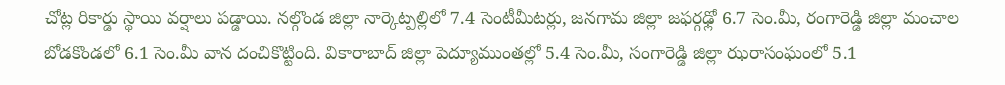చోట్ల రికార్డు స్థాయి వర్షాలు పడ్డాయి. నల్గొండ జిల్లా నార్కెట్పల్లిలో 7.4 సెంటీమీటర్లు, జనగామ జిల్లా జఫర్గఢ్లో 6.7 సెం.మీ, రంగారెడ్డి జిల్లా మంచాల బోడకొండలో 6.1 సెం.మీ వాన దంచికొట్టింది. వికారాబాద్ జిల్లా పెద్యూముంతల్లో 5.4 సెం.మీ, సంగారెడ్డి జిల్లా ఝరాసంఘంలో 5.1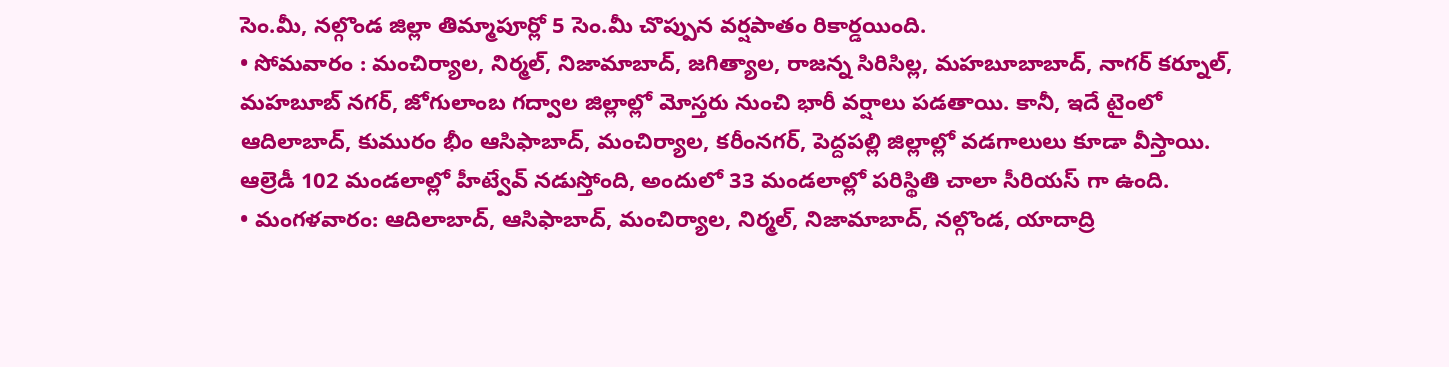సెం.మీ, నల్గొండ జిల్లా తిమ్మాపూర్లో 5 సెం.మీ చొప్పున వర్షపాతం రికార్డయింది.
• సోమవారం : మంచిర్యాల, నిర్మల్, నిజామాబాద్, జగిత్యాల, రాజన్న సిరిసిల్ల, మహబూబాబాద్, నాగర్ కర్నూల్, మహబూబ్ నగర్, జోగులాంబ గద్వాల జిల్లాల్లో మోస్తరు నుంచి భారీ వర్షాలు పడతాయి. కానీ, ఇదే టైంలో ఆదిలాబాద్, కుమురం భీం ఆసిఫాబాద్, మంచిర్యాల, కరీంనగర్, పెద్దపల్లి జిల్లాల్లో వడగాలులు కూడా వీస్తాయి. ఆల్రెడీ 102 మండలాల్లో హీట్వేవ్ నడుస్తోంది, అందులో 33 మండలాల్లో పరిస్థితి చాలా సీరియస్ గా ఉంది.
• మంగళవారం: ఆదిలాబాద్, ఆసిఫాబాద్, మంచిర్యాల, నిర్మల్, నిజామాబాద్, నల్గొండ, యాదాద్రి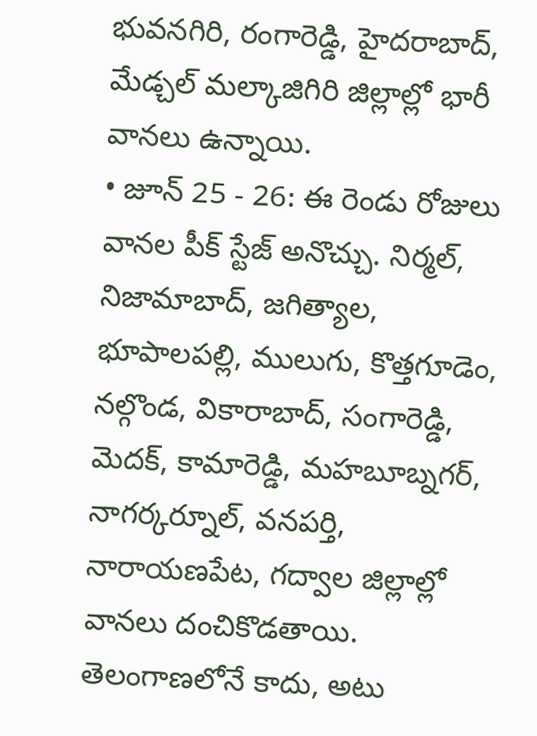భువనగిరి, రంగారెడ్డి, హైదరాబాద్, మేడ్చల్ మల్కాజిగిరి జిల్లాల్లో భారీ వానలు ఉన్నాయి.
• జూన్ 25 - 26: ఈ రెండు రోజులు వానల పీక్ స్టేజ్ అనొచ్చు. నిర్మల్, నిజామాబాద్, జగిత్యాల, భూపాలపల్లి, ములుగు, కొత్తగూడెం, నల్గొండ, వికారాబాద్, సంగారెడ్డి, మెదక్, కామారెడ్డి, మహబూబ్నగర్, నాగర్కర్నూల్, వనపర్తి, నారాయణపేట, గద్వాల జిల్లాల్లో వానలు దంచికొడతాయి.
తెలంగాణలోనే కాదు, అటు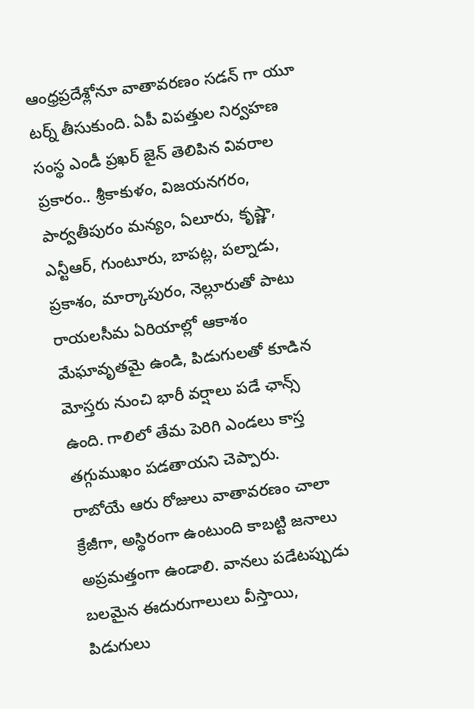ఆంధ్రప్రదేశ్లోనూ వాతావరణం సడన్ గా యూ టర్న్ తీసుకుంది. ఏపీ విపత్తుల నిర్వహణ సంస్థ ఎండీ ప్రఖర్ జైన్ తెలిపిన వివరాల ప్రకారం.. శ్రీకాకుళం, విజయనగరం, పార్వతీపురం మన్యం, ఏలూరు, కృష్ణా, ఎన్టీఆర్, గుంటూరు, బాపట్ల, పల్నాడు, ప్రకాశం, మార్కాపురం, నెల్లూరుతో పాటు రాయలసీమ ఏరియాల్లో ఆకాశం మేఘావృతమై ఉండి, పిడుగులతో కూడిన మోస్తరు నుంచి భారీ వర్షాలు పడే ఛాన్స్ ఉంది. గాలిలో తేమ పెరిగి ఎండలు కాస్త తగ్గుముఖం పడతాయని చెప్పారు.
రాబోయే ఆరు రోజులు వాతావరణం చాలా క్రేజీగా, అస్థిరంగా ఉంటుంది కాబట్టి జనాలు అప్రమత్తంగా ఉండాలి. వానలు పడేటప్పుడు బలమైన ఈదురుగాలులు వీస్తాయి, పిడుగులు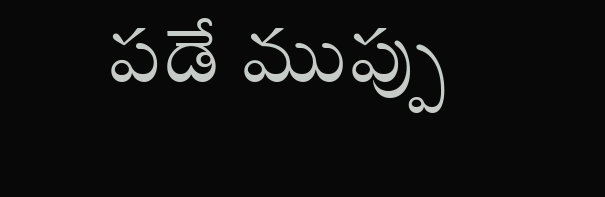పడే ముప్పు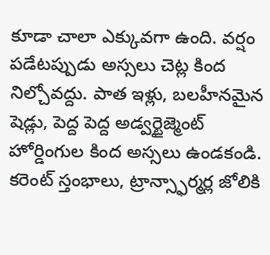కూడా చాలా ఎక్కువగా ఉంది. వర్షం పడేటప్పుడు అస్సలు చెట్ల కింద నిల్చోవద్దు. పాత ఇళ్లు, బలహీనమైన షెడ్లు, పెద్ద పెద్ద అడ్వర్టైజ్మెంట్ హోర్డింగుల కింద అస్సలు ఉండకండి. కరెంట్ స్తంభాలు, ట్రాన్స్ఫార్మర్ల జోలికి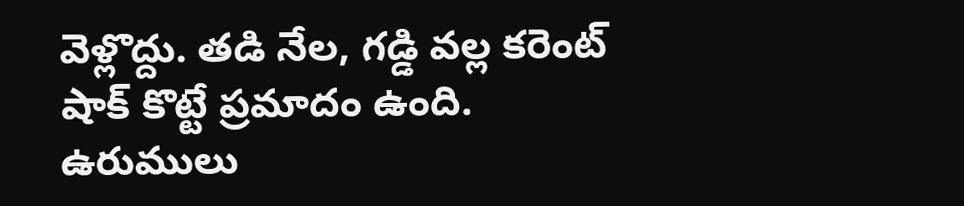వెళ్లొద్దు. తడి నేల, గడ్డి వల్ల కరెంట్ షాక్ కొట్టే ప్రమాదం ఉంది. ఉరుములు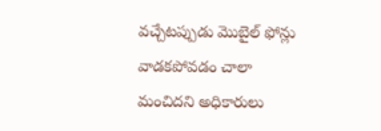వచ్చేటప్పుడు మొబైల్ ఫోన్లు వాడకపోవడం చాలా మంచిదని అధికారులు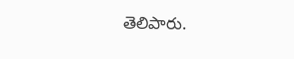తెలిపారు.